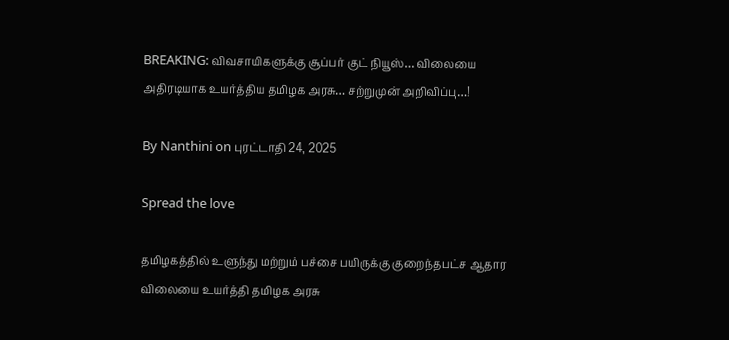BREAKING: விவசாயிகளுக்கு சூப்பர் குட் நியூஸ்… விலையை அதிரடியாக உயர்த்திய தமிழக அரசு… சற்றுமுன் அறிவிப்பு…!

By Nanthini on புரட்டாதி 24, 2025

Spread the love

தமிழகத்தில் உளுந்து மற்றும் பச்சை பயிருக்கு குறைந்தபட்ச ஆதார விலையை உயர்த்தி தமிழக அரசு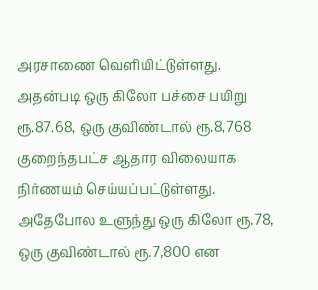அரசாணை வெளியிட்டுள்ளது. அதன்படி ஒரு கிலோ பச்சை பயிறு ரூ.87.68, ஒரு குவிண்டால் ரூ.8,768 குறைந்தபட்ச ஆதார விலையாக நிர்ணயம் செய்யப்பட்டுள்ளது. அதேபோல உளுந்து ஒரு கிலோ ரூ.78, ஒரு குவிண்டால் ரூ.7,800 என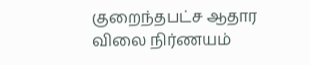குறைந்தபட்ச ஆதார விலை நிர்ணயம்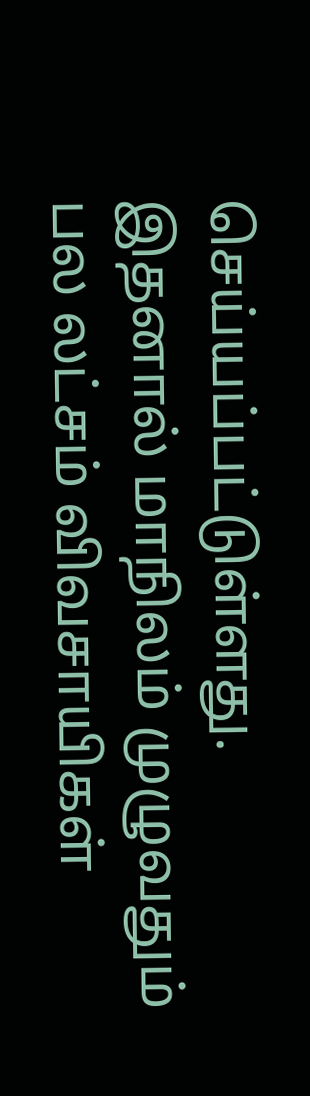செய்யப்பட்டுள்ளது. இதனால் மாநிலம் முழுவதும் பல லட்சம் விவசாயிகள்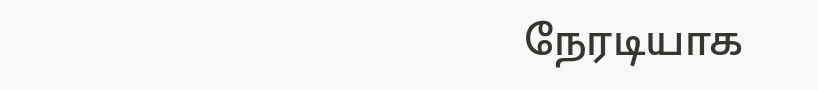நேரடியாக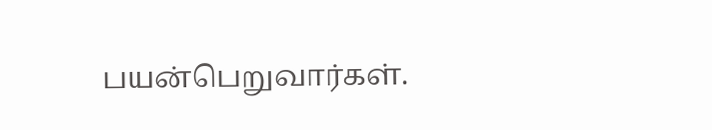பயன்பெறுவார்கள்.